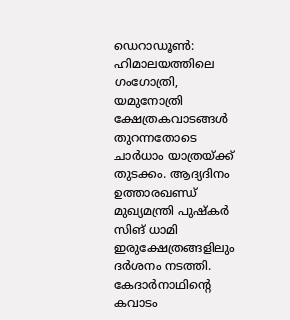ഡെറാഡൂൺ: ഹിമാലയത്തിലെ ഗംഗോത്രി, യമുനോത്രി ക്ഷേത്രകവാടങ്ങൾ തുറന്നതോടെ ചാർധാം യാത്രയ്ക്ക് തുടക്കം. ആദ്യദിനം ഉത്താരഖണ്ഡ് മുഖ്യമന്ത്രി പുഷ്കർ സിങ് ധാമി ഇരുക്ഷേത്രങ്ങളിലും ദർശനം നടത്തി. കേദാർനാഥിന്റെ കവാടം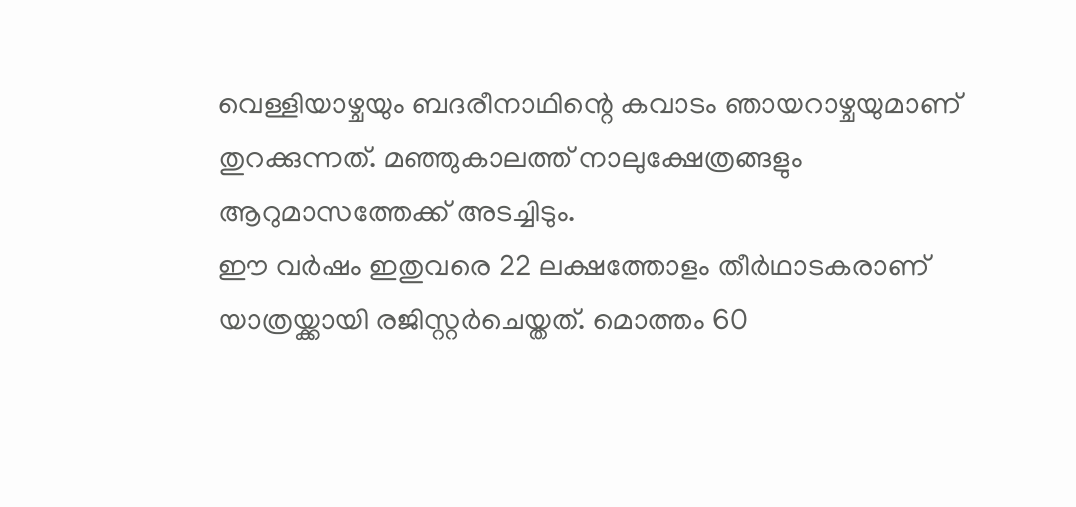വെള്ളിയാഴ്ചയും ബദരീനാഥിന്റെ കവാടം ഞായറാഴ്ചയുമാണ് തുറക്കുന്നത്. മഞ്ഞുകാലത്ത് നാലുക്ഷേത്രങ്ങളും ആറുമാസത്തേക്ക് അടച്ചിടും.
ഈ വർഷം ഇതുവരെ 22 ലക്ഷത്തോളം തീർഥാടകരാണ് യാത്രയ്ക്കായി രജിസ്റ്റർചെയ്തത്. മൊത്തം 60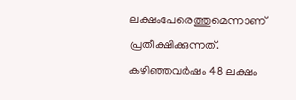ലക്ഷംപേരെത്തുമെന്നാണ് പ്രതീക്ഷിക്കുന്നത്. കഴിഞ്ഞവർഷം 48 ലക്ഷം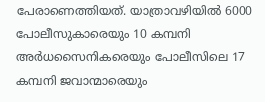പേരാണെത്തിയത്. യാത്രാവഴിയിൽ 6000 പോലീസുകാരെയും 10 കമ്പനി അർധസൈനികരെയും പോലീസിലെ 17 കമ്പനി ജവാന്മാരെയും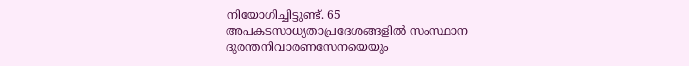നിയോഗിച്ചിട്ടുണ്ട്. 65 അപകടസാധ്യതാപ്രദേശങ്ങളിൽ സംസ്ഥാന ദുരന്തനിവാരണസേനയെയും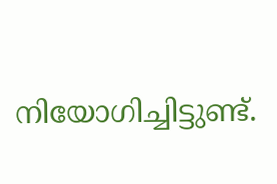നിയോഗിച്ചിട്ടുണ്ട്.